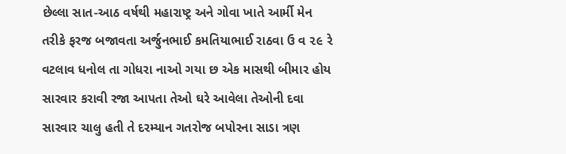છેલ્લા સાત-આઠ વર્ષથી મહારાષ્ટ્ર અને ગોવા ખાતે આર્મી મેન તરીકે ફરજ બજાવતા અર્જુનભાઈ કમતિયાભાઈ રાઠવા ઉ વ ૨૯ રે વટલાવ ધનોલ તા ગોધરા નાઓ ગયા છ એક માસથી બીમાર હોય સારવાર કરાવી રજા આપતા તેઓ ઘરે આવેલા તેઓની દવા સારવાર ચાલુ હતી તે દરમ્યાન ગતરોજ બપોરના સાડા ત્રણ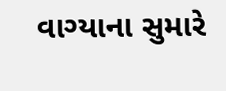વાગ્યાના સુમારે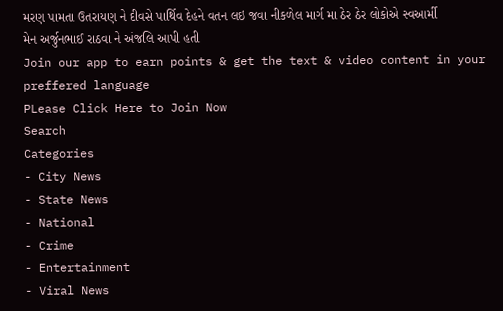મરણ પામતા ઉતરાયણ ને દીવસે પાર્થિવ દેહને વતન લઇ જવા નીકળેલ માર્ગ મા ઠેર ઠેર લોકોએ સ્વઆર્મી મેન અર્જુનભાઈ રાઠવા ને અંજલિ આપી હતી
Join our app to earn points & get the text & video content in your preffered language
PLease Click Here to Join Now
Search
Categories
- City News
- State News
- National
- Crime
- Entertainment
- Viral News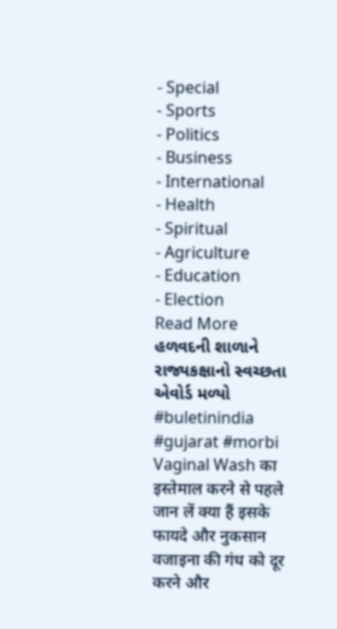- Special
- Sports
- Politics
- Business
- International
- Health
- Spiritual
- Agriculture
- Education
- Election
Read More
હળવદની શાળાને રાજ્યકક્ષાનો સ્વચ્છતા એવોર્ડ મળ્યો
#buletinindia #gujarat #morbi
Vaginal Wash का इस्तेमाल करने से पहले जान लें क्या हैं इसके फायदे और नुकसान
वजाइना की गंध को दूर करने और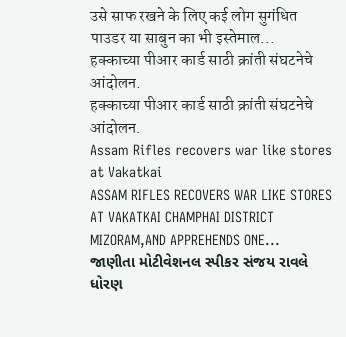उसे साफ रखने के लिए कई लोग सुगंधित पाउडर या साबुन का भी इस्तेमाल...
हक्काच्या पीआर कार्ड साठी क्रांती संघटनेचे आंदोलन.
हक्काच्या पीआर कार्ड साठी क्रांती संघटनेचे आंदोलन.
Assam Rifles recovers war like stores at Vakatkai
ASSAM RIFLES RECOVERS WAR LIKE STORES AT VAKATKAI CHAMPHAI DISTRICT MIZORAM,AND APPREHENDS ONE...
જાણીતા મોટીવેશનલ સ્પીકર સંજય રાવલે ધોરણ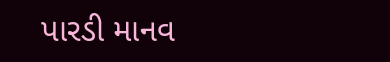પારડી માનવ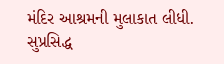મંદિર આશ્રમની મુલાકાત લીધી.
સુપ્રસિદ્ધ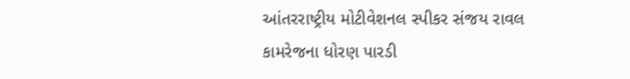આંતરરાષ્ટ્રીય મોટીવેશનલ સ્પીકર સંજય રાવલ કામરેજના ધોરણ પારડી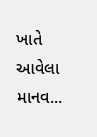ખાતે આવેલા માનવ...